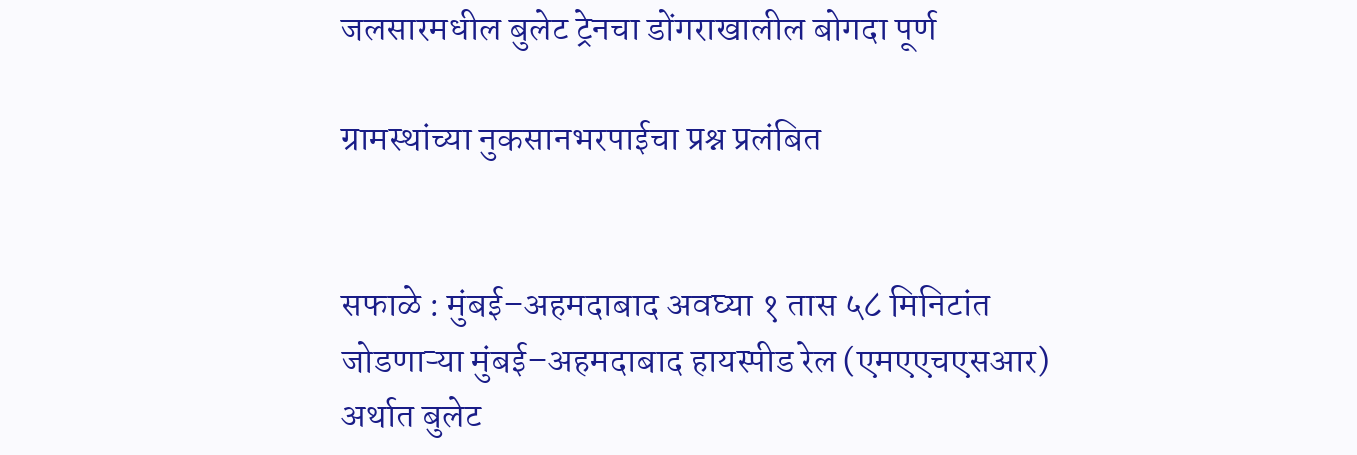जलसारमधील बुलेट ट्रेनचा डोंगराखालील बोगदा पूर्ण

ग्रामस्थांच्या नुकसानभरपाईचा प्रश्न प्रलंबित


सफाळे : मुंबई–अहमदाबाद अवघ्या १ तास ५८ मिनिटांत जोडणाऱ्या मुंबई–अहमदाबाद हायस्पीड रेल (एमएएचएसआर) अर्थात बुलेट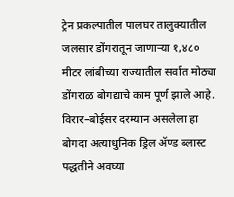ट्रेन प्रकल्पातील पालघर तालुक्यातील जलसार डोंगरातून जाणाऱ्या १,४८० मीटर लांबीच्या राज्यातील सर्वात मोठ्या डोंगराळ बोगद्याचे काम पूर्ण झाले आहे. विरार–बोईसर दरम्यान असलेला हा बोगदा अत्याधुनिक ड्रिल ॲण्ड ब्लास्ट पद्धतीने अवघ्या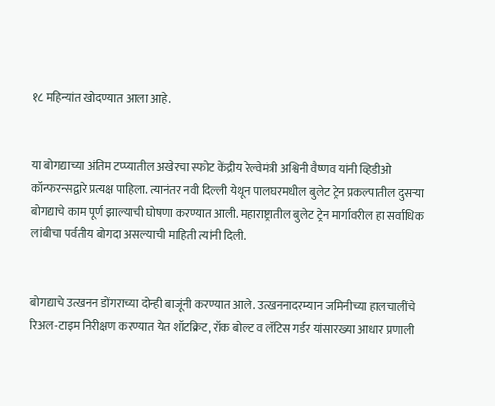१८ महिन्यांत खोदण्यात आला आहे.


या बोगद्याच्या अंतिम टप्प्यातील अखेरचा स्फोट केंद्रीय रेल्वेमंत्री अश्विनी वैष्णव यांनी व्हिडीओ कॉन्फरन्सद्वारे प्रत्यक्ष पाहिला. त्यानंतर नवी दिल्ली येथून पालघरमधील बुलेट ट्रेन प्रकल्पातील दुसऱ्या बोगद्याचे काम पूर्ण झाल्याची घोषणा करण्यात आली. महाराष्ट्रातील बुलेट ट्रेन मार्गावरील हा सर्वाधिक लांबीचा पर्वतीय बोगदा असल्याची माहिती त्यांनी दिली.


बोगद्याचे उत्खनन डोंगराच्या दोन्ही बाजूंनी करण्यात आले. उत्खननादरम्यान जमिनीच्या हालचालींचे रिअल-टाइम निरीक्षण करण्यात येत शॉटक्रिट, रॉक बोल्ट व लॅटिस गर्डर यांसारख्या आधार प्रणाली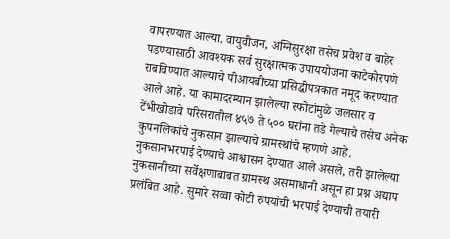वापरण्यात आल्या. वायुवीजन, अग्निसुरक्षा तसेच प्रवेश व बाहेर पडण्यासाठी आवश्यक सर्व सुरक्षात्मक उपाययोजना काटेकोरपणे राबविण्यात आल्याचे पीआयबीच्या प्रसिद्धीपत्रकात नमूद करण्यात आले आहे. या कामादरम्यान झालेल्या स्फोटांमुळे जलसार व टेंभीखोडावे परिसरातील ४५७ ते ५०० घरांना तडे गेल्याचे तसेच अनेक कुपनलिकांचे नुकसान झाल्याचे ग्रामस्थांचे म्हणणे आहे. नुकसानभरपाई देण्याचे आश्वासन देण्यात आले असले, तरी झालेल्या नुकसानीच्या सर्वेक्षणाबाबत ग्रामस्थ असमाधानी असून हा प्रश्न अद्याप प्रलंबित आहे. सुमारे सव्वा कोटी रुपयांची भरपाई देण्याची तयारी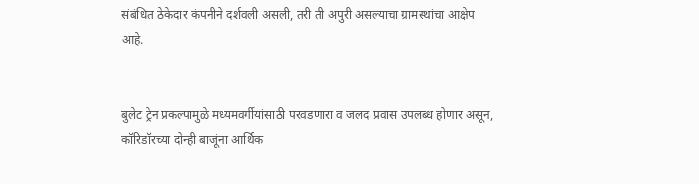संबंधित ठेकेदार कंपनीने दर्शवली असली, तरी ती अपुरी असल्याचा ग्रामस्थांचा आक्षेप आहे.


बुलेट ट्रेन प्रकल्पामुळे मध्यमवर्गीयांसाठी परवडणारा व जलद प्रवास उपलब्ध होणार असून, कॉरिडॉरच्या दोन्ही बाजूंना आर्थिक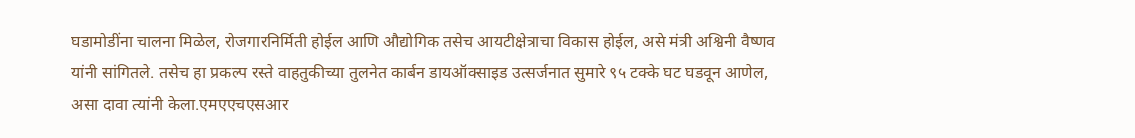घडामोडींना चालना मिळेल, रोजगारनिर्मिती होईल आणि औद्योगिक तसेच आयटीक्षेत्राचा विकास होईल, असे मंत्री अश्विनी वैष्णव यांनी सांगितले. तसेच हा प्रकल्प रस्ते वाहतुकीच्या तुलनेत कार्बन डायऑक्साइड उत्सर्जनात सुमारे ९५ टक्के घट घडवून आणेल, असा दावा त्यांनी केला.एमएएचएसआर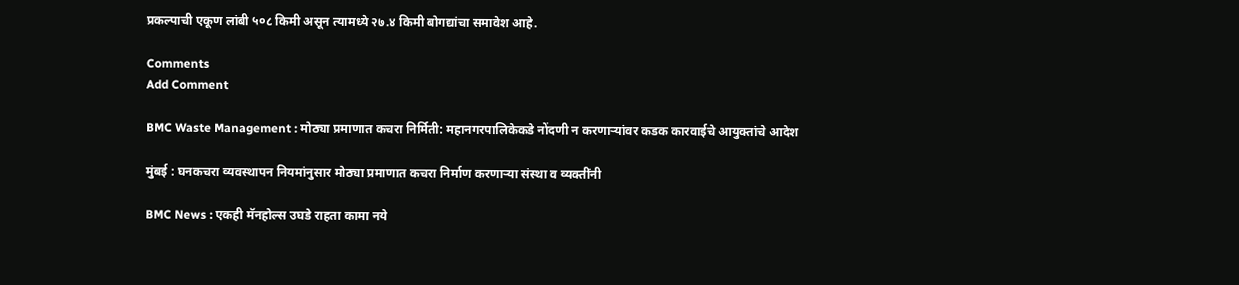प्रकल्पाची एकूण लांबी ५०८ किमी असून त्यामध्ये २७.४ किमी बोगद्यांचा समावेश आहे.

Comments
Add Comment

BMC Waste Management : मोठ्या प्रमाणात कचरा निर्मिती: महानगरपालिकेकडे नोंदणी न करणाऱ्यांवर कडक कारवाईचे आयुक्तांचे आदेश

मुंबई : घनकचरा व्यवस्थापन नियमांनुसार मोठ्या प्रमाणात कचरा निर्माण करणाऱ्या संस्था व व्यक्तींनी

BMC News : एकही मॅनहोल्स उघडे राहता कामा नये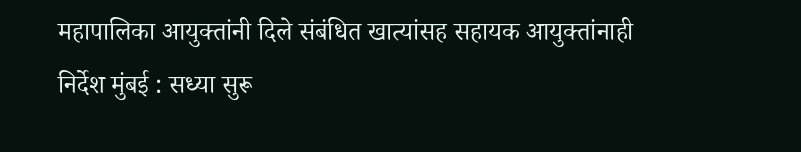महापालिका आयुक्तांनी दिले संबंधित खात्यांसह सहायक आयुक्तांनाही निर्देश मुंबई : सध्या सुरू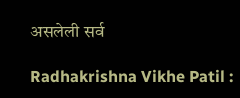असलेली सर्व

Radhakrishna Vikhe Patil :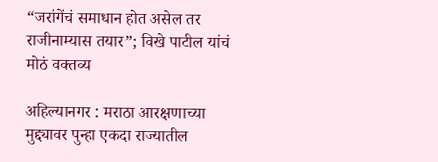“जरांगेंचं समाधान होत असेल तर राजीनाम्यास तयार”; विखे पाटील यांचं मोठं वक्तव्य

अहिल्यानगर : मराठा आरक्षणाच्या मुद्द्यावर पुन्हा एकदा राज्यातील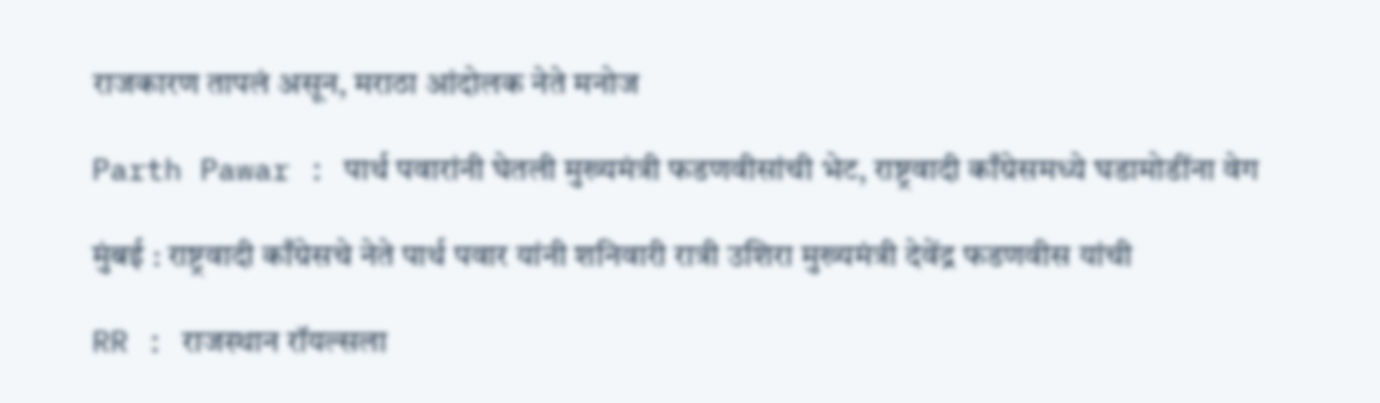राजकारण तापलं असून, मराठा आंदोलक नेते मनोज

Parth Pawar : पार्थ पवारांनी घेतली मुख्यमंत्री फडणवीसांची भेट, राष्ट्रवादी काँग्रेसमध्ये घडामोडींना वेग

मुंबई : राष्ट्रवादी काँग्रेसचे नेते पार्थ पवार यांनी शनिवारी रात्री उशिरा मुख्यमंत्री देवेंद्र फडणवीस यांची

RR : राजस्थान रॉयल्सला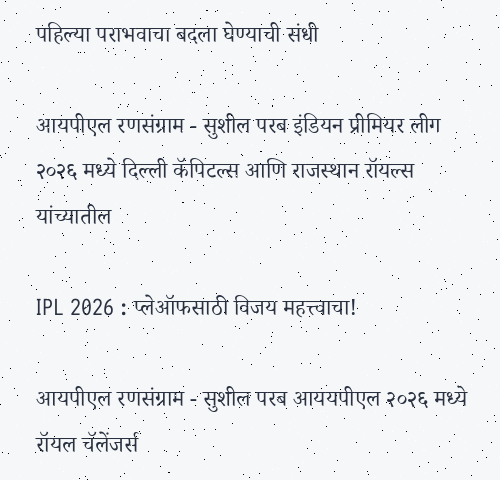पहिल्या पराभवाचा बदला घेण्याची संधी

आयपीएल रणसंग्राम - सुशील परब इंडियन प्रीमियर लीग २०२६ मध्ये दिल्ली कॅपिटल्स आणि राजस्थान रॉयल्स यांच्यातील

IPL 2026 : प्लेऑफसाठी विजय महत्त्वाचा!

आयपीएल रणसंग्राम - सुशील परब आययपीएल २०२६ मध्ये रॉयल चॅलेंजर्स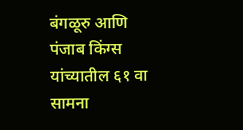बंगळूरु आणि पंजाब किंग्स यांच्यातील ६१ वा सामना